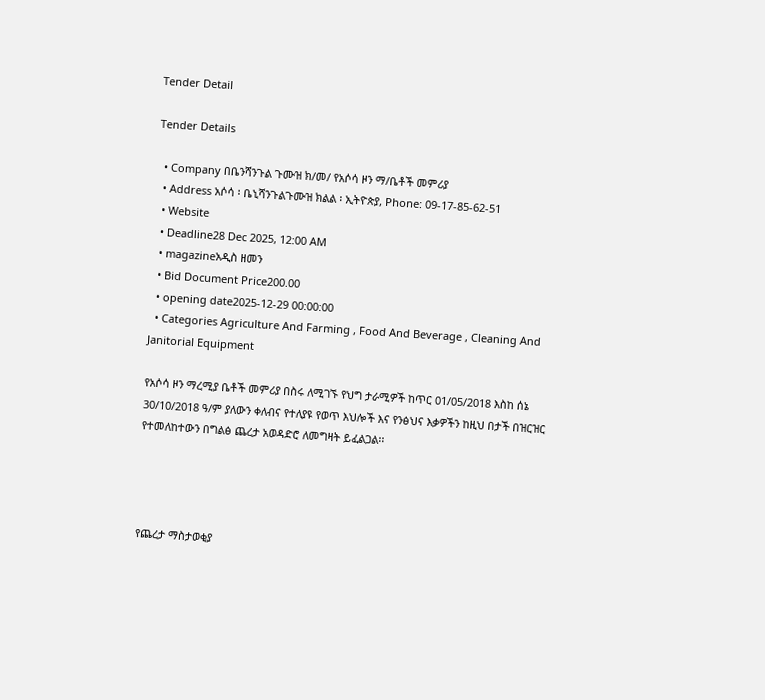Tender Detail

Tender Details

  • Company በቤንሻንጉል ጉሙዝ ክ/መ/ የአሶሳ ዞን ማ/ቤቶች መምሪያ
  • Address አሶሳ ፡ ቤኒሻንጉልጉሙዝ ክልል ፡ ኢትዮጵያ, Phone: 09-17-85-62-51
  • Website
  • Deadline28 Dec 2025, 12:00 AM
  • magazineአዲስ ዘመን
  • Bid Document Price200.00
  • opening date2025-12-29 00:00:00
  • Categories Agriculture And Farming , Food And Beverage , Cleaning And Janitorial Equipment

የአሶሳ ዞን ማረሚያ ቤቶች መምሪያ በስሩ ለሚገኙ የህግ ታራሚዎች ከጥር 01/05/2018 እስከ ሰኔ  30/10/2018 ዓ/ም ያለውን ቀለብና የተለያዩ የወጥ እህሎች እና የንፅህና እቃዎችን ከዚህ በታች በዝርዝር የተመለከተውን በግልፅ ጨረታ አወዳድሮ ለመግዛት ይፈልጋል፡፡




የጨረታ ማስታወቂያ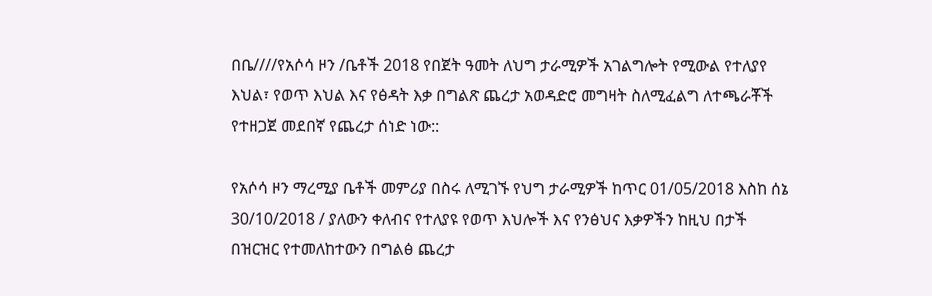በቤ////የአሶሳ ዞን /ቤቶች 2018 የበጀት ዓመት ለህግ ታራሚዎች አገልግሎት የሚውል የተለያየ እህል፣ የወጥ እህል እና የፅዳት እቃ በግልጽ ጨረታ አወዳድሮ መግዛት ስለሚፈልግ ለተጫራቾች የተዘጋጀ መደበኛ የጨረታ ሰነድ ነው::

የአሶሳ ዞን ማረሚያ ቤቶች መምሪያ በስሩ ለሚገኙ የህግ ታራሚዎች ከጥር 01/05/2018 እስከ ሰኔ  30/10/2018 / ያለውን ቀለብና የተለያዩ የወጥ እህሎች እና የንፅህና እቃዎችን ከዚህ በታች በዝርዝር የተመለከተውን በግልፅ ጨረታ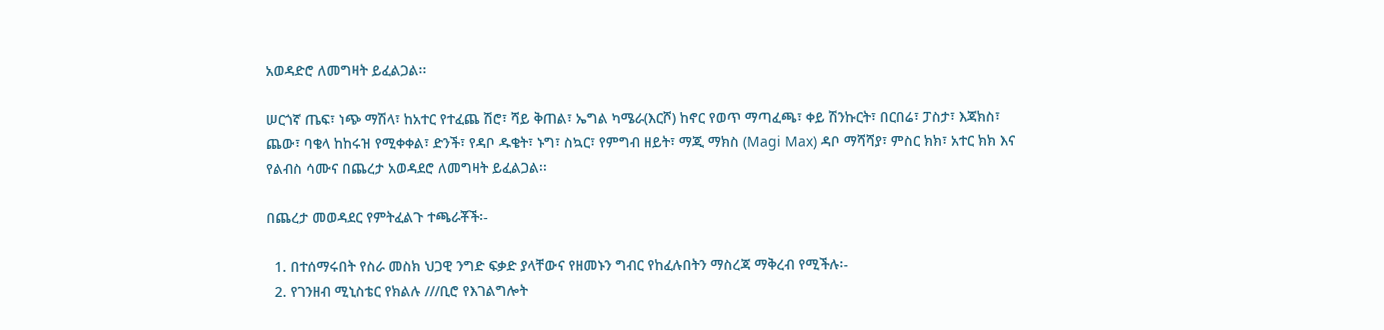አወዳድሮ ለመግዛት ይፈልጋል፡፡

ሠርጎኛ ጤፍ፣ ነጭ ማሽላ፣ ከአተር የተፈጨ ሽሮ፣ ሻይ ቅጠል፣ ኤግል ካሜራ(እርሾ) ከኖር የወጥ ማጣፈጫ፣ ቀይ ሽንኩርት፣ በርበሬ፣ ፓስታ፣ እጃክስ፣ ጨው፣ ባቄላ ከከሩዝ የሚቀቀል፣ ድንች፣ የዳቦ ዱቄት፣ ኑግ፣ ስኳር፣ የምግብ ዘይት፣ ማጂ ማክስ (Magi Max) ዳቦ ማሻሻያ፣ ምስር ክክ፣ አተር ክክ እና የልብስ ሳሙና በጨረታ አወዳደሮ ለመግዛት ይፈልጋል፡፡

በጨረታ መወዳደር የምትፈልጉ ተጫራቾች፡-

  1. በተሰማሩበት የስራ መስክ ህጋዊ ንግድ ፍቃድ ያላቸውና የዘመኑን ግብር የከፈሉበትን ማስረጃ ማቅረብ የሚችሉ፡-
  2. የገንዘብ ሚኒስቴር የክልሉ ///ቢሮ የእገልግሎት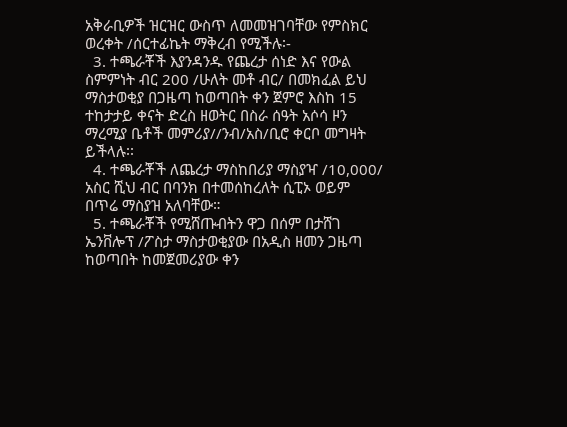አቅራቢዎች ዝርዝር ውስጥ ለመመዝገባቸው የምስክር ወረቀት /ሰርተፊኬት ማቅረብ የሚችሉ፡-
  3. ተጫራቾች እያንዳንዱ የጨረታ ሰነድ እና የውል ስምምነት ብር 200 /ሁለት መቶ ብር/ በመክፈል ይህ ማስታወቂያ በጋዜጣ ከወጣበት ቀን ጀምሮ እስከ 15 ተከታታይ ቀናት ድረስ ዘወትር በስራ ሰዓት አሶሳ ዞን ማረሚያ ቤቶች መምሪያ//ንብ/አስ/ቢሮ ቀርቦ መግዛት ይችላሉ፡፡
  4. ተጫራቾች ለጨረታ ማስከበሪያ ማስያዣ /10,000/ አስር ሺህ ብር በባንክ በተመሰከረለት ሲፒኦ ወይም በጥሬ ማስያዝ አለባቸው።
  5. ተጫራቾች የሚሸጡብትን ዋጋ በሰም በታሸገ ኤንቨሎፕ /ፖስታ ማስታወቂያው በአዲስ ዘመን ጋዜጣ ከወጣበት ከመጀመሪያው ቀን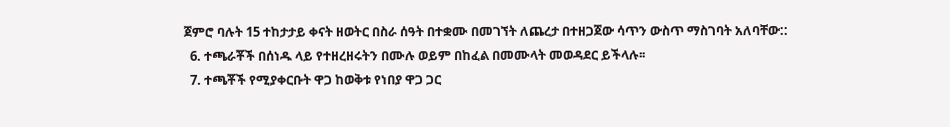ጀምሮ ባሉት 15 ተከታታይ ቀናት ዘወትር በስራ ሰዓት በተቋሙ በመገኘት ለጨረታ በተዘጋጀው ሳጥን ውስጥ ማስገባት አለባቸው::
  6. ተጫራቾች በሰነዱ ላይ የተዘረዘሩትን በሙሉ ወይም በከፈል በመሙላት መወዳደር ይችላሉ፡፡
  7. ተጫቾች የሚያቀርቡት ዋጋ ከወቅቱ የነበያ ዋጋ ጋር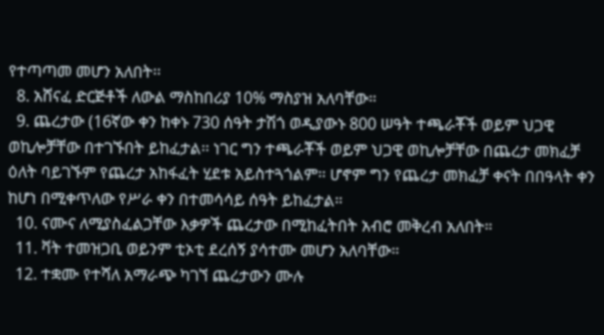የተጣጣመ መሆን አለበት፡፡
  8. አሸናፈ ድርጅቶች ለውል ማስከበሪያ 10% ማስያዝ አለባቸው።
  9. ጨረታው (16ኛው ቀን ከቀኑ 730 ሰዓት ታሽጎ ወዲያውኑ 800 ሠዓት ተጫራቾች ወይም ህጋዊ ወኪሎቻቸው በተገኙበት ይከፈታል፡፡ ነገር ግን ተጫራቾች ወይም ህጋዊ ወኪሎቻቸው በጨረታ መክፈቻ ዕለት ባይገኙም የጨረታ አከፋፈት ሂደቱ አይስተጓጎልም። ሆኖም ግን የጨረታ መክፈቻ ቀናት በበዓላት ቀን ከሆነ በሚቀጥለው የሥራ ቀን በተመሳሳይ ሰዓት ይከፈታል።
  10. ናሙና ለሚያስፈልጋቸው እቃዎች ጨረታው በሚከፈትበት አብሮ መቅረብ አለበት።
  11. ቫት ተመዝጋቢ ወይንም ቲኦቲ ደረሰኝ ያሳተሙ መሆን አለባቸው።
  12. ተቋሙ የተሻለ አማራጭ ካገኘ ጨረታውን ሙሉ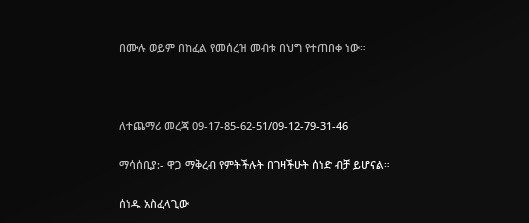በሙሉ ወይም በከፈል የመሰረዝ መብቱ በህግ የተጠበቀ ነው።



ለተጨማሪ መረጃ 09-17-85-62-51/09-12-79-31-46

ማሳሰቢያ:- ዋጋ ማቅረብ የምትችሉት በገዛችሁት ሰነድ ብቻ ይሆናል።

ሰነዱ አስፈላጊው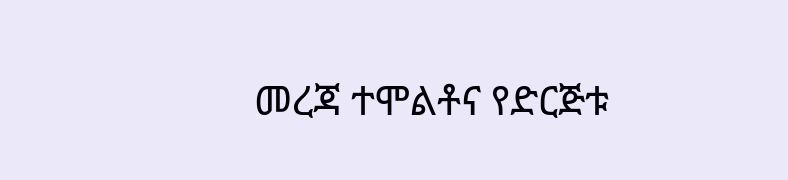መረጃ ተሞልቶና የድርጅቱ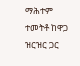ማሕተም ተመትቶ ከዋጋ ዝርዝር ጋር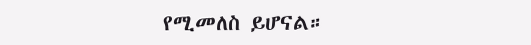የሚመለስ ይሆናል።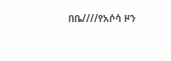በቤ////የአሶሳ ዞን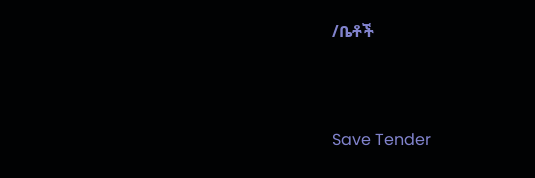/ቤቶች



Save Tender